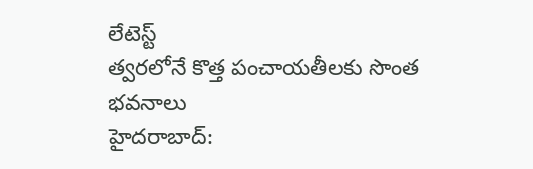లేటెస్ట్
త్వరలోనే కొత్త పంచాయతీలకు సొంత భవనాలు
హైదరాబాద్: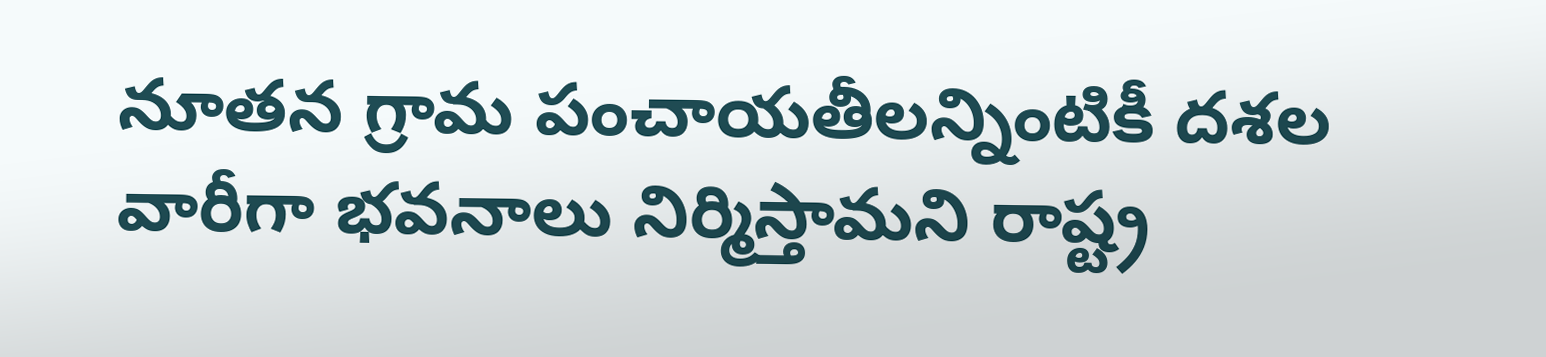నూతన గ్రామ పంచాయతీలన్నింటికీ దశల వారీగా భవనాలు నిర్మిస్తామని రాష్ట్ర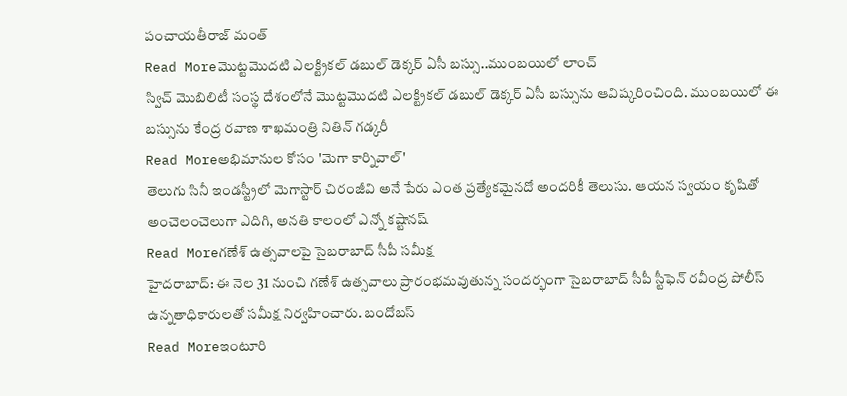పంచాయతీరాజ్ మంత్
Read Moreమొట్టమొదటి ఎలక్ట్రికల్ డబుల్ డెక్కర్ ఏసీ బస్సు..ముంబయిలో లాంచ్
స్విచ్ మొబిలిటీ సంస్థ దేశంలోనే మొట్టమొదటి ఎలక్ట్రికల్ డబుల్ డెక్కర్ ఏసీ బస్సును ఆవిష్కరించింది. ముంబయిలో ఈ బస్సును కేంద్ర రవాణ శాఖమంత్రి నితిన్ గడ్కరీ
Read Moreఅభిమానుల కోసం 'మెగా కార్నివాల్'
తెలుగు సినీ ఇండస్ట్రీలో మెగాస్టార్ చిరంజీవి అనే పేరు ఎంత ప్రత్యేకమైనదో అందరికీ తెలుసు. ఆయన స్వయం కృషితో అంచెలంచెలుగా ఎదిగి, అనతి కాలంలో ఎన్నో కష్టానష్
Read Moreగణేశ్ ఉత్సవాలపై సైబరాబాద్ సీపీ సమీక్ష
హైదరాబాద్: ఈ నెల 31 నుంచి గణేశ్ ఉత్సవాలు ప్రారంభమవుతున్న సందర్భంగా సైబరాబాద్ సీపీ స్టీఫెన్ రవీంద్ర పోలీస్ ఉన్నతాధికారులతో సమీక్ష నిర్వహించారు. బందోబస్
Read Moreఇంటూరి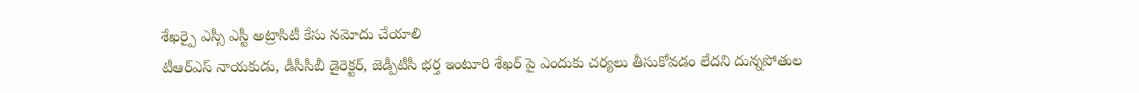శేఖర్పై ఎస్సీ ఎస్టీ అట్రాసిటీ కేసు నమోదు చేయాలి
టీఆర్ఎస్ నాయకుడు, డీసీసీబీ డైరెక్టర్, జెడ్పీటీసీ భర్త ఇంటూరి శేఖర్ పై ఎందుకు చర్యలు తీసుకోవడం లేదని దున్నపోతుల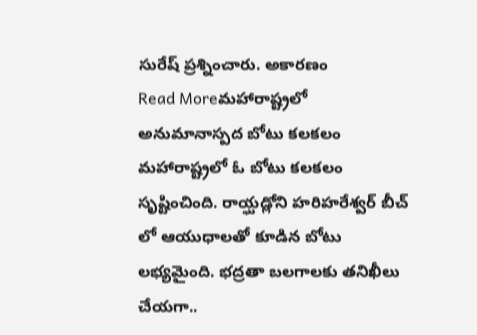సురేష్ ప్రశ్నించారు. అకారణం
Read Moreమహారాష్ట్రలో అనుమానాస్పద బోటు కలకలం
మహారాష్ట్రలో ఓ బోటు కలకలం సృష్టించింది. రాయ్ఘడ్లోని హరిహరేశ్వర్ బీచ్ లో ఆయుధాలతో కూడిన బోటు లభ్యమైంది. భద్రతా బలగాలకు తనిఖీలు చేయగా..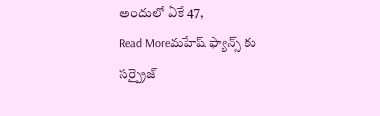అందులో ఏకే 47,
Read Moreమహేష్ ఫ్యాన్స్ కు సర్ప్రైజ్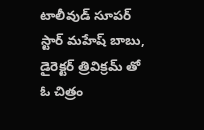టాలీవుడ్ సూపర్ స్టార్ మహేష్ బాబు, డైరెక్టర్ త్రివిక్రమ్ తో ఓ చిత్రం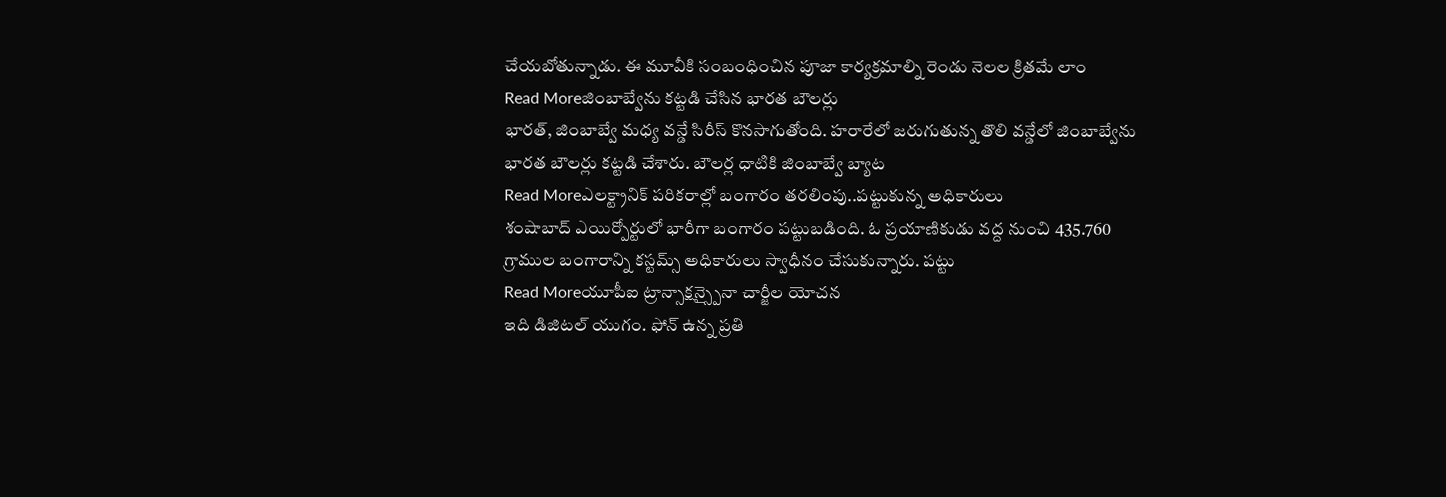చేయబోతున్నాడు. ఈ మూవీకి సంబంధించిన పూజా కార్యక్రమాల్ని రెండు నెలల క్రితమే లాం
Read Moreజింబాబ్వేను కట్టడి చేసిన భారత బౌలర్లు
భారత్, జింబాబ్వే మధ్య వన్డే సిరీస్ కొనసాగుతోంది. హరారేలో జరుగుతున్న తొలి వన్డేలో జింబాబ్వేను భారత బౌలర్లు కట్టడి చేశారు. బౌలర్ల ధాటికి జింబాబ్వే బ్యాట
Read Moreఎలక్ట్రానిక్ పరికరాల్లో బంగారం తరలింపు..పట్టుకున్న అధికారులు
శంషాబాద్ ఎయిర్పోర్టులో భారీగా బంగారం పట్టుబడింది. ఓ ప్రయాణికుడు వద్ద నుంచి 435.760 గ్రాముల బంగారాన్ని కస్టమ్స్ అధికారులు స్వాధీనం చేసుకున్నారు. పట్టు
Read Moreయూపీఐ ట్రాన్సాక్షన్స్పైనా చార్జీల యోచన
ఇది డిజిటల్ యుగం. ఫోన్ ఉన్న ప్రతి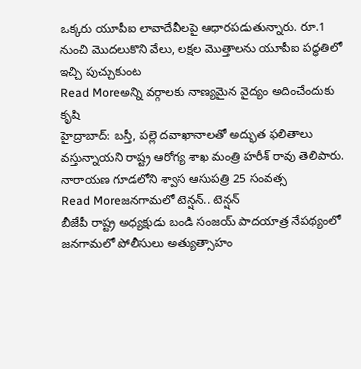ఒక్కరు యూపీఐ లావాదేవీలపై ఆధారపడుతున్నారు. రూ.1 నుంచి మొదలుకొని వేలు, లక్షల మొత్తాలను యూపీఐ పద్ధతిలో ఇచ్చి పుచ్చుకుంట
Read Moreఅన్ని వర్గాలకు నాణ్యమైన వైద్యం అదించేందుకు కృషి
హైద్రాబాద్: బస్తీ, పల్లె దవాఖానాలతో అద్భుత ఫలితాలు వస్తున్నాయని రాష్ట్ర ఆరోగ్య శాఖ మంత్రి హరీశ్ రావు తెలిపారు. నారాయణ గూడలోని శ్వాస ఆసుపత్రి 25 సంవత్స
Read Moreజనగామలో టెన్షన్.. టెన్షన్
బీజేపీ రాష్ట్ర అధ్యక్షుడు బండి సంజయ్ పాదయాత్ర నేపథ్యంలో జనగామలో పోలీసులు అత్యుత్సాహం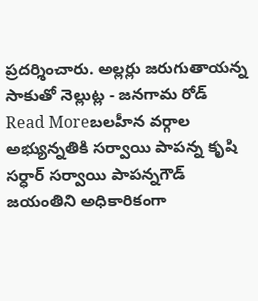ప్రదర్శించారు. అల్లర్లు జరుగుతాయన్న సాకుతో నెల్లుట్ల - జనగామ రోడ్
Read Moreబలహీన వర్గాల అభ్యున్నతికి సర్వాయి పాపన్న కృషి
సర్ధార్ సర్వాయి పాపన్నగౌడ్ జయంతిని అధికారికంగా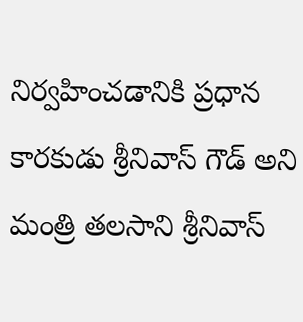నిర్వహించడానికి ప్రధాన కారకుడు శ్రీనివాస్ గౌడ్ అని మంత్రి తలసాని శ్రీనివాస్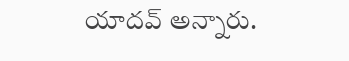యాదవ్ అన్నారు.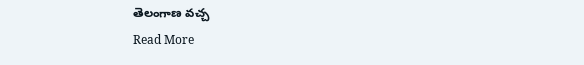తెలంగాణ వచ్చ
Read More